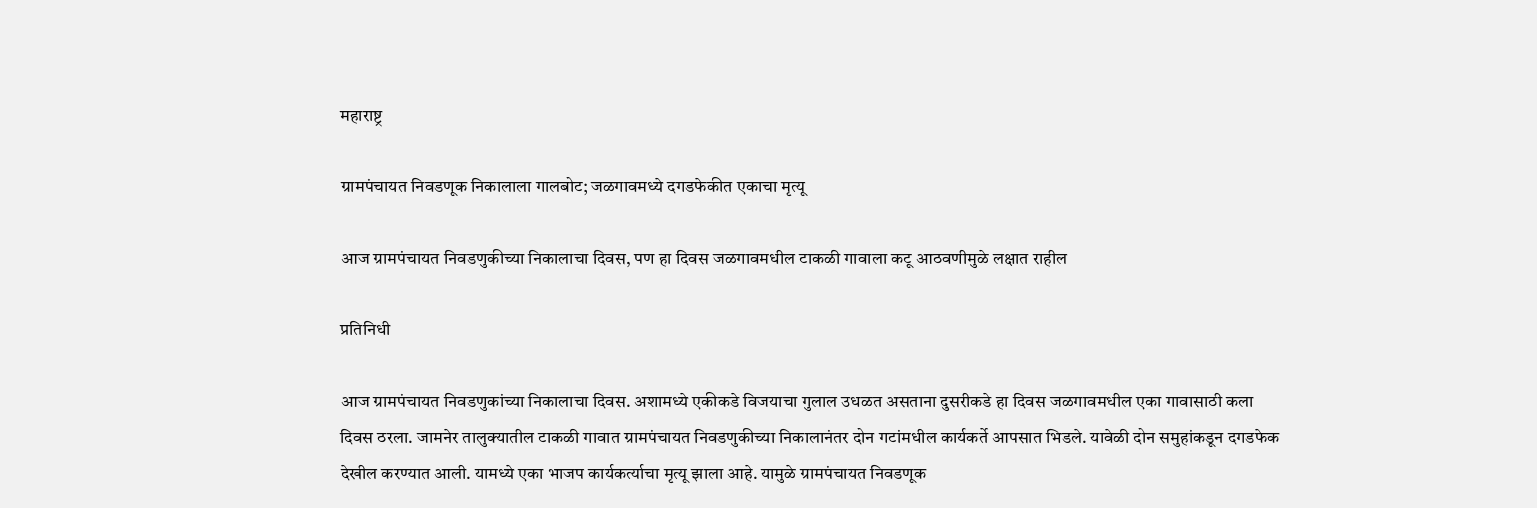महाराष्ट्र

ग्रामपंचायत निवडणूक निकालाला गालबोट; जळगावमध्ये दगडफेकीत एकाचा मृत्यू

आज ग्रामपंचायत निवडणुकीच्या निकालाचा दिवस, पण हा दिवस जळगावमधील टाकळी गावाला कटू आठवणीमुळे लक्षात राहील

प्रतिनिधी

आज ग्रामपंचायत निवडणुकांच्या निकालाचा दिवस. अशामध्ये एकीकडे विजयाचा गुलाल उधळत असताना दुसरीकडे हा दिवस जळगावमधील एका गावासाठी कला दिवस ठरला. जामनेर तालुक्यातील टाकळी गावात ग्रामपंचायत निवडणुकीच्या निकालानंतर दोन गटांमधील कार्यकर्ते आपसात भिडले. यावेळी दोन समुहांकडून दगडफेक देखील करण्यात आली. यामध्ये एका भाजप कार्यकर्त्याचा मृत्यू झाला आहे. यामुळे ग्रामपंचायत निवडणूक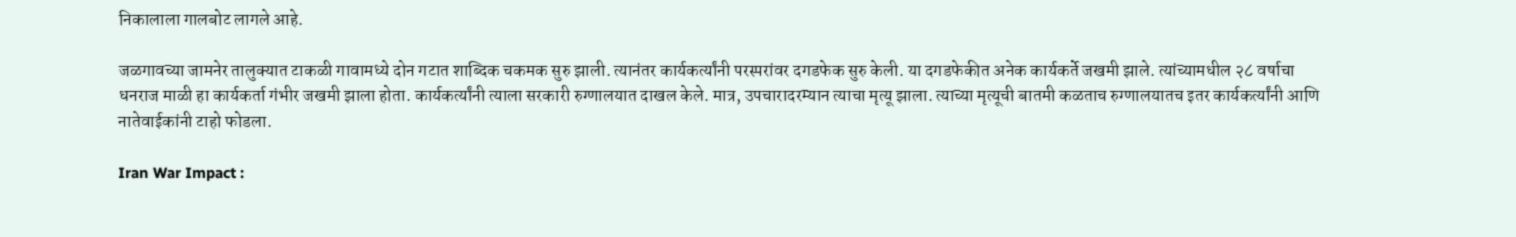निकालाला गालबोट लागले आहे.

जळगावच्या जामनेर तालुक्यात टाकळी गावामध्ये दोन गटात शाब्दिक चकमक सुरु झाली. त्यानंतर कार्यकर्त्यांनी परस्परांवर दगडफेक सुरु केली. या दगडफेकीत अनेक कार्यकर्ते जखमी झाले. त्यांच्यामधील २८ वर्षाचा धनराज माळी हा कार्यकर्ता गंभीर जखमी झाला होता. कार्यकर्त्यांनी त्याला सरकारी रुग्णालयात दाखल केले. मात्र, उपचारादरम्यान त्याचा मृत्यू झाला. त्याच्या मृत्यूची बातमी कळताच रुग्णालयातच इतर कार्यकर्त्यांनी आणि नातेवाईकांनी टाहो फोडला.

Iran War Impact :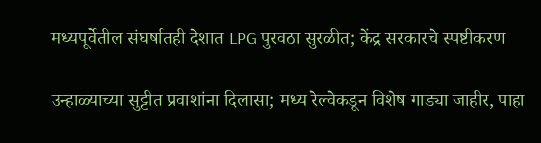मध्यपूर्वेतील संघर्षातही देशात LPG पुरवठा सुरळीत; केंद्र सरकारचे स्पष्टीकरण

उन्हाळ्याच्या सुट्टीत प्रवाशांना दिलासा; मध्य रेल्वेकडून विशेष गाड्या जाहीर, पाहा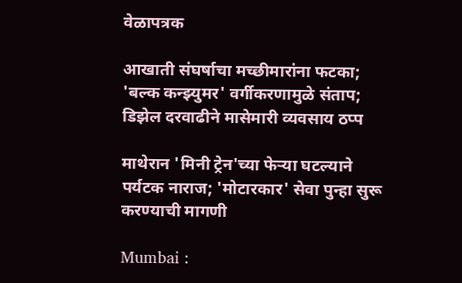वेळापत्रक

आखाती संघर्षाचा मच्छीमारांना फटका; 'बल्क कन्झ्युमर' वर्गीकरणामुळे संताप; डिझेल दरवाढीने मासेमारी व्यवसाय ठप्प

माथेरान 'मिनी ट्रेन'च्या फेऱ्या घटल्याने पर्यटक नाराज; 'मोटारकार' सेवा पुन्हा सुरू करण्याची मागणी

Mumbai :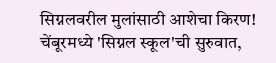सिग्नलवरील मुलांसाठी आशेचा किरण! चेंबूरमध्ये 'सिग्नल स्कूल'ची सुरुवात,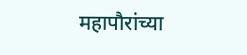महापौरांच्या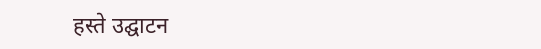हस्ते उद्घाटन